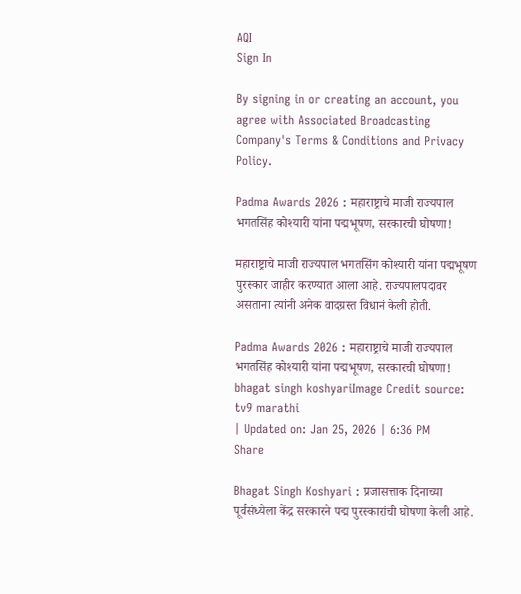AQI
Sign In

By signing in or creating an account, you agree with Associated Broadcasting Company's Terms & Conditions and Privacy Policy.

Padma Awards 2026 : महाराष्ट्राचे माजी राज्यपाल भगतसिंह कोश्यारी यांना पद्मभूषण, सरकारची घोषणा!

महाराष्ट्राचे माजी राज्यपाल भगतसिंग कोश्यारी यांना पद्मभूषण पुरस्कार जाहीर करण्यात आला आहे. राज्यपालपदावर असताना त्यांनी अनेक वादग्रस्त विधानं केली होती.

Padma Awards 2026 : महाराष्ट्राचे माजी राज्यपाल भगतसिंह कोश्यारी यांना पद्मभूषण, सरकारची घोषणा!
bhagat singh koshyariImage Credit source: tv9 marathi
| Updated on: Jan 25, 2026 | 6:36 PM
Share

Bhagat Singh Koshyari : प्रजासत्ताक दिनाच्या पूर्वसंध्येला केंद्र सरकारने पद्म पुरस्कारांची घोषणा केली आहे.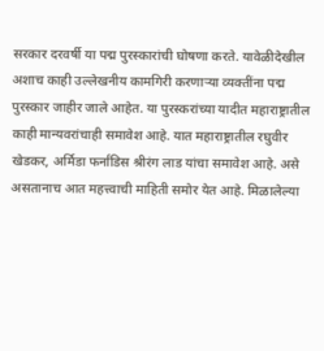सरकार दरवर्षी या पद्म पुरस्कारांची घोषणा करते. यावेळीदेखील अशाच काही उल्लेखनीय कामगिरी करणाऱ्या व्यक्तींना पद्म पुरस्कार जाहीर जाले आहेत. या पुरस्करांच्या यादीत महाराष्ट्रातील काही मान्यवरांचाही समावेश आहे. यात महाराष्ट्रातील रघुवीर खेडकर, अर्मिडा फर्नांडिस श्रीरंग लाड यांचा समावेश आहे. असे असतानाच आत महत्त्वाची माहिती समोर येत आहे. मिळालेल्या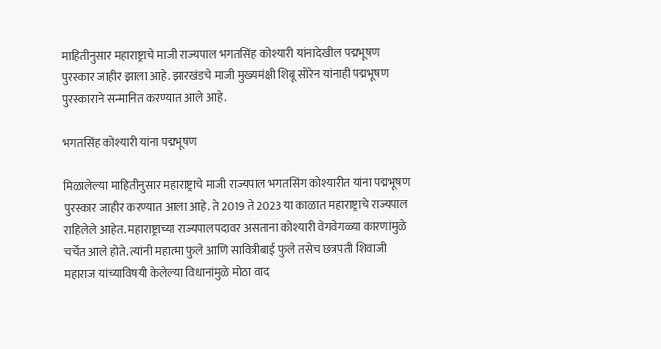माहितीनुसार महाराष्ट्राचे माजी राज्यपाल भगतसिंह कोश्यारी यांनादेखील पद्मभूषण पुरस्कार जाहीर झाला आहे. झारखंडचे माजी मुख्यमंक्षी शिबू सोरेन यांनाही पद्मभूषण पुरस्काराने सन्मानित करण्यात आले आहे.

भगतसिंह कोश्यारी यांना पद्मभूषण

मिळालेल्या माहितीनुसार महाराष्ट्राचे माजी राज्यपाल भगतसिंग कोश्यारीत यांना पद्मभूषण पुरस्कार जाहीर करण्यात आला आहे. ते 2019 ते 2023 या काळात महाराष्ट्राचे राज्यपाल राहिलेले आहेत. महाराष्ट्राच्या राज्यपालपदावर असताना कोश्यारी वेगवेगळ्या कारणांमुळे चर्चेत आले होते. त्यांनी महात्मा फुले आणि सावित्रीबाई फुले तसेच छत्रपती शिवाजी महाराज यांच्याविषयी केलेल्या विधानांमुळे मोठा वाद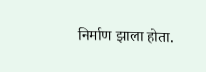निर्माण झाला होता.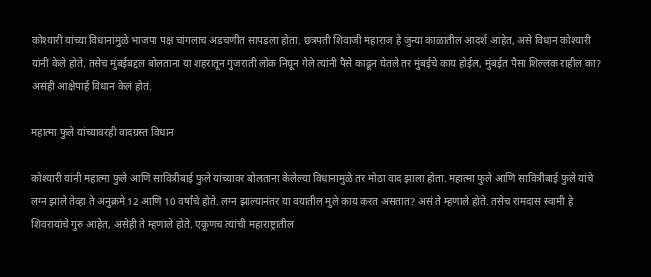कोश्यारी यांच्या विधानांमुळे भाजपा पक्ष चांगलाच अडचणीत सापडला होता. छत्रपती शिवाजी महाराज हे जुन्या काळातील आदर्श आहेत, असे विधान कोश्यारी यांनी केले होते. तसेच मुंबईबद्दल बोलताना या शहरातून गुजराती लोक निघून गेले त्यांनी पैसे काढून घेतले तर मुंबईचे काय होईल, मुंबईत पैसा शिल्लक राहील का? असंही आक्षेपार्ह विधान केलं होतं.

महात्मा फुले यांच्यावरही वादग्रस्त विधान

कोश्यारी यांनी महात्मा फुले आणि सावित्रीबाई फुले यांच्यावर बोलताना केलेल्या विधानामुळे तर मोठा वाद झाला होता. महात्मा फुले आणि सावित्रीबाई फुले यांचे लग्न झाले तेव्हा ते अनुक्रमे 12 आणि 10 वर्षांचे होते. लग्न झाल्यानंतर या वयातील मुले काय करत असतात? असं ते म्हणाले होते. तसेच रामदास स्वामी हे शिवरायांचे गुरु आहेत, असेही ते म्हणाले होते. एकूणच त्यांची महाराष्ट्रातील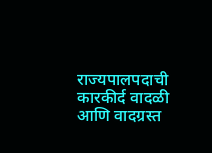राज्यपालपदाची कारकीर्द वादळी आणि वादग्रस्त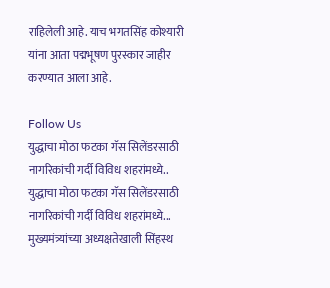राहिलेली आहे. याच भगतसिंह कोश्यारी यांना आता पद्मभूषण पुरस्कार जाहीर करण्यात आला आहे.

Follow Us
युद्धाचा मोठा फटका गॅस सिलेंडरसाठी नागरिकांची गर्दी विविध शहरांमध्ये..
युद्धाचा मोठा फटका गॅस सिलेंडरसाठी नागरिकांची गर्दी विविध शहरांमध्ये...
मुख्यमंत्र्यांच्या अध्यक्षतेखाली सिंहस्थ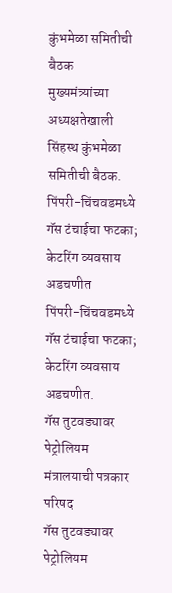कुंभमेळा समितीची बैठक
मुख्यमंत्र्यांच्या अध्यक्षतेखाली सिंहस्थ कुंभमेळा समितीची बैठक.
पिंपरी-चिंचवडमध्ये गॅस टंचाईचा फटका; केटरिंग व्यवसाय अडचणीत
पिंपरी-चिंचवडमध्ये गॅस टंचाईचा फटका; केटरिंग व्यवसाय अडचणीत.
गॅस तुटवड्यावर पेट्रोलियम मंत्रालयाची पत्रकार परिषद
गॅस तुटवड्यावर पेट्रोलियम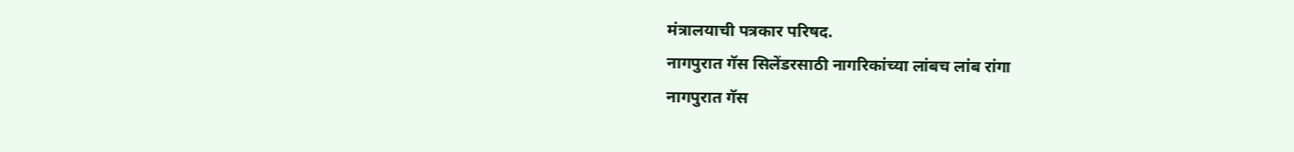मंत्रालयाची पत्रकार परिषद.
नागपुरात गॅस सिलेंडरसाठी नागरिकांच्या लांबच लांब रांगा
नागपुरात गॅस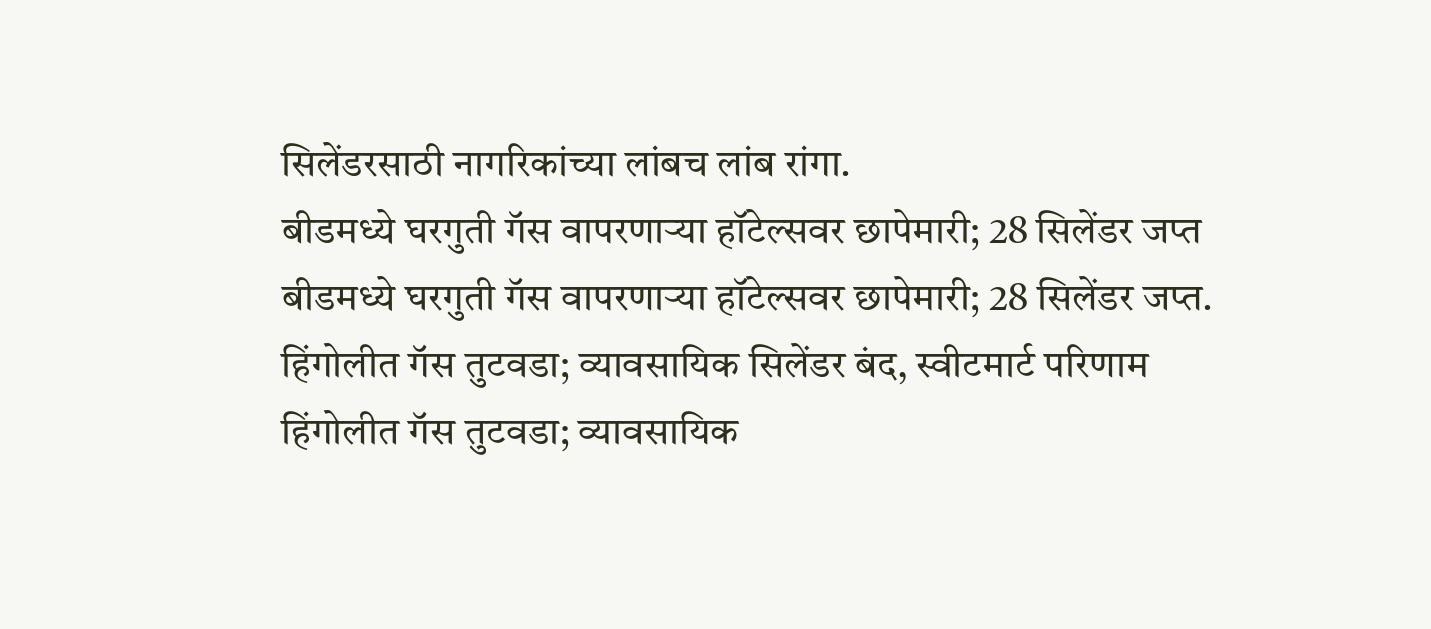सिलेंडरसाठी नागरिकांच्या लांबच लांब रांगा.
बीडमध्ये घरगुती गॅस वापरणाऱ्या हॉटेल्सवर छापेमारी; 28 सिलेंडर जप्त
बीडमध्ये घरगुती गॅस वापरणाऱ्या हॉटेल्सवर छापेमारी; 28 सिलेंडर जप्त.
हिंगोलीत गॅस तुटवडा; व्यावसायिक सिलेंडर बंद, स्वीटमार्ट परिणाम
हिंगोलीत गॅस तुटवडा; व्यावसायिक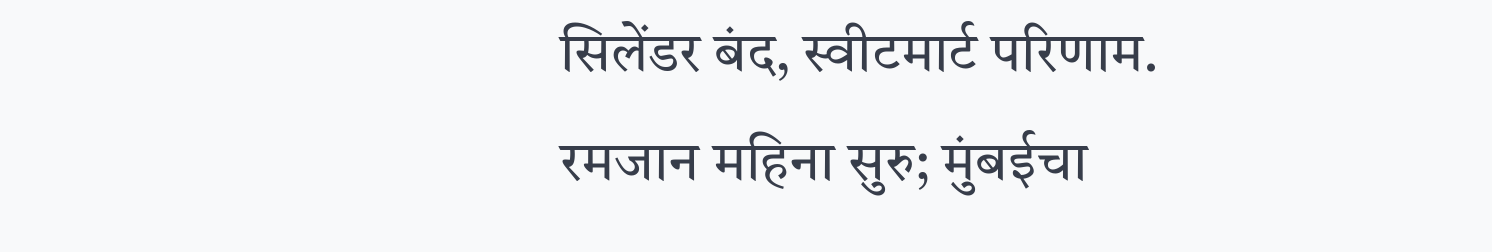सिलेंडर बंद, स्वीटमार्ट परिणाम.
रमजान महिना सुरु; मुंबईचा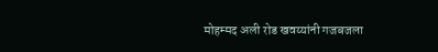मोहम्मद अली रोड खवय्यांनी गजबजला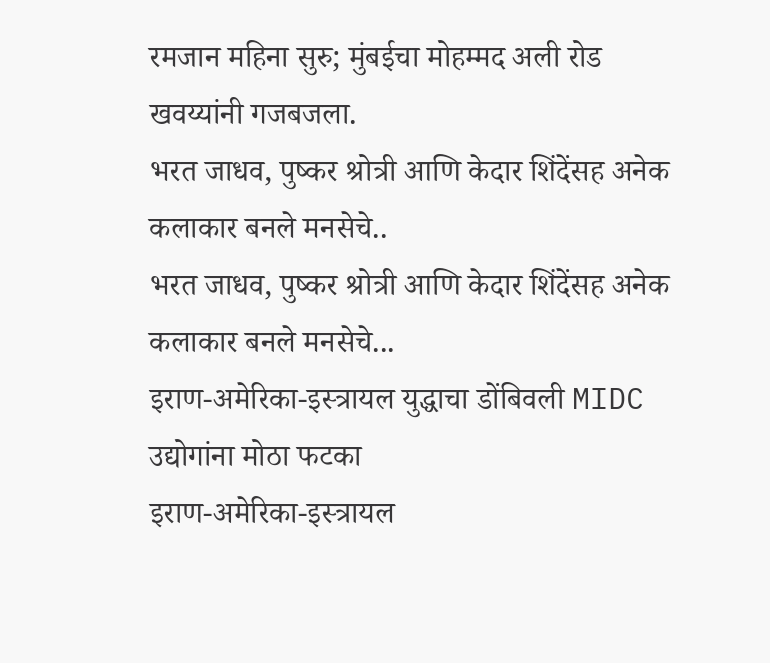रमजान महिना सुरु; मुंबईचा मोहम्मद अली रोड खवय्यांनी गजबजला.
भरत जाधव, पुष्कर श्रोत्री आणि केदार शिंदेंसह अनेक कलाकार बनले मनसेचे..
भरत जाधव, पुष्कर श्रोत्री आणि केदार शिंदेंसह अनेक कलाकार बनले मनसेचे...
इराण-अमेरिका-इस्त्रायल युद्धाचा डोंबिवली MIDC उद्योगांना मोठा फटका
इराण-अमेरिका-इस्त्रायल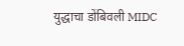युद्धाचा डोंबिवली MIDC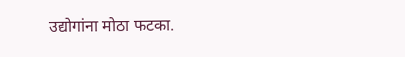उद्योगांना मोठा फटका.